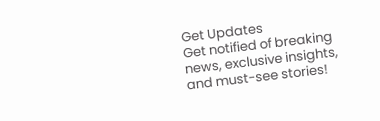Get Updates
Get notified of breaking news, exclusive insights, and must-see stories!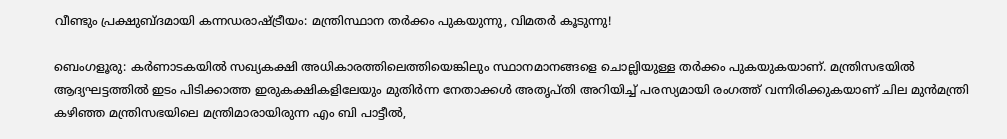വീണ്ടും പ്രക്ഷുബ്ദമായി കന്നഡരാഷ്ട്രീയം: മന്ത്രിസ്ഥാന തര്‍ക്കം പുകയുന്നു, വിമതര്‍ കൂടുന്നു!

ബെംഗളൂരു: കര്‍ണാടകയില്‍ സഖ്യകക്ഷി അധികാരത്തിലെത്തിയെങ്കിലും സ്ഥാനമാനങ്ങളെ ചൊല്ലിയുള്ള തര്‍ക്കം പുകയുകയാണ്. മന്ത്രിസഭയില്‍ ആദ്യഘട്ടത്തില്‍ ഇടം പിടിക്കാത്ത ഇരുകക്ഷികളിലേയും മുതിര്‍ന്ന നേതാക്കള്‍ അതൃപ്തി അറിയിച്ച് പരസ്യമായി രംഗത്ത് വന്നിരിക്കുകയാണ് ചില മുന്‍മന്ത്രി കഴിഞ്ഞ മന്ത്രിസഭയിലെ മന്ത്രിമാരായിരുന്ന എം ബി പാട്ടീല്‍,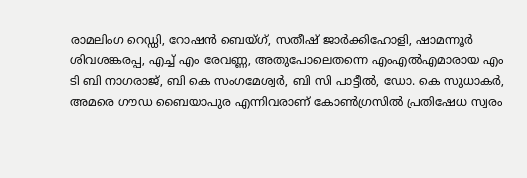രാമലിംഗ റെഡ്ഡി, റോഷന്‍ ബെയ്ഗ്, സതീഷ് ജാര്‍ക്കിഹോളി, ഷാമന്നൂര്‍ ശിവശങ്കരപ്പ, എച്ച് എം രേവണ്ണ, അതുപോലെതന്നെ എംഎല്‍എമാരായ എം ടി ബി നാഗരാജ്, ബി കെ സംഗമേശ്വര്‍, ബി സി പാട്ടീല്‍, ഡോ. കെ സുധാകര്‍, അമരെ ഗൗഡ ബൈയാപുര എന്നിവരാണ് കോണ്‍ഗ്രസില്‍ പ്രതിഷേധ സ്വരം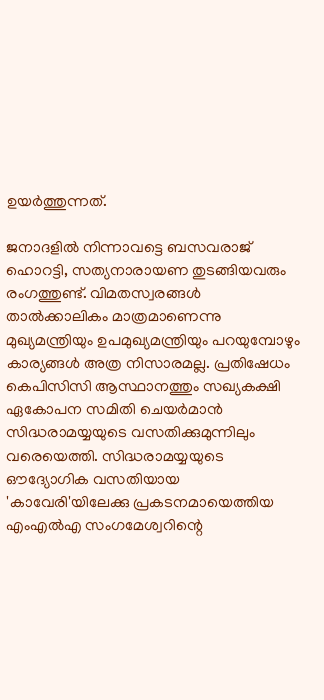ഉയര്‍ത്തുന്നത്.

ജനാദളില്‍ നിന്നാവട്ടെ ബസവരാജ് ഹൊറട്ടി, സത്യനാരായണ തുടങ്ങിയവരും രംഗത്തുണ്ട്. വിമതസ്വരങ്ങള്‍ താല്‍ക്കാലികം മാത്രമാണെന്നു മുഖ്യമന്ത്രിയും ഉപമുഖ്യമന്ത്രിയും പറയുമ്പോഴും കാര്യങ്ങള്‍ അത്ര നിസാരമല്ല. പ്രതിഷേധം കെപിസിസി ആസ്ഥാനത്തും സഖ്യകക്ഷി ഏകോപന സമിതി ചെയര്‍മാന്‍ സിദ്ധരാമയ്യയുടെ വസതിക്കുമുന്നിലും വരെയെത്തി. സിദ്ധരാമയ്യയുടെ ഔദ്യോഗിക വസതിയായ 'കാവേരി'യിലേക്കു പ്രകടനമായെത്തിയ എംഎല്‍എ സംഗമേശ്വറിന്റെ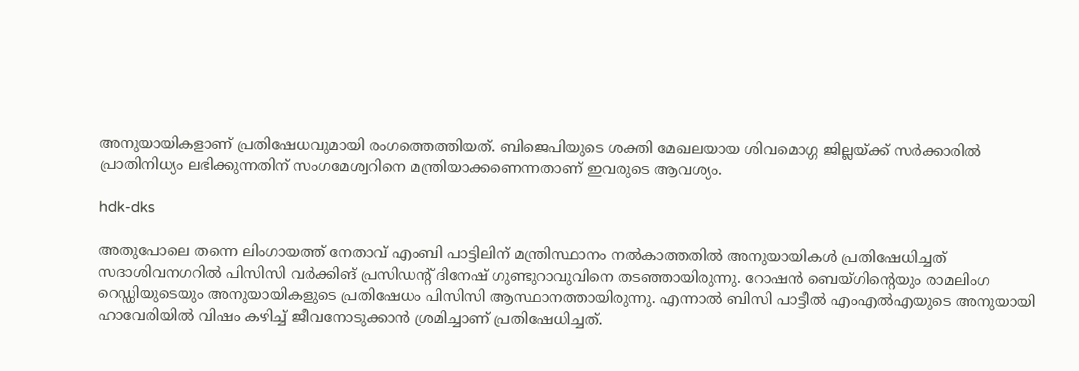അനുയായികളാണ് പ്രതിഷേധവുമായി രംഗത്തെത്തിയത്. ബിജെപിയുടെ ശക്തി മേഖലയായ ശിവമൊഗ്ഗ ജില്ലയ്ക്ക് സര്‍ക്കാരില്‍ പ്രാതിനിധ്യം ലഭിക്കുന്നതിന് സംഗമേശ്വറിനെ മന്ത്രിയാക്കണെന്നതാണ് ഇവരുടെ ആവശ്യം.

hdk-dks

അതുപോലെ തന്നെ ലിംഗായത്ത് നേതാവ് എംബി പാട്ടിലിന് മന്ത്രിസ്ഥാനം നല്‍കാത്തതില്‍ അനുയായികള്‍ പ്രതിഷേധിച്ചത് സദാശിവനഗറില്‍ പിസിസി വര്‍ക്കിങ് പ്രസിഡന്റ് ദിനേഷ് ഗുണ്ടുറാവുവിനെ തടഞ്ഞായിരുന്നു. റോഷന്‍ ബെയ്ഗിന്റെയും രാമലിംഗ റെഡ്ഡിയുടെയും അനുയായികളുടെ പ്രതിഷേധം പിസിസി ആസ്ഥാനത്തായിരുന്നു. എന്നാല്‍ ബിസി പാട്ടീല്‍ എംഎല്‍എയുടെ അനുയായി ഹാവേരിയില്‍ വിഷം കഴിച്ച് ജീവനോടുക്കാന്‍ ശ്രമിച്ചാണ് പ്രതിഷേധിച്ചത്.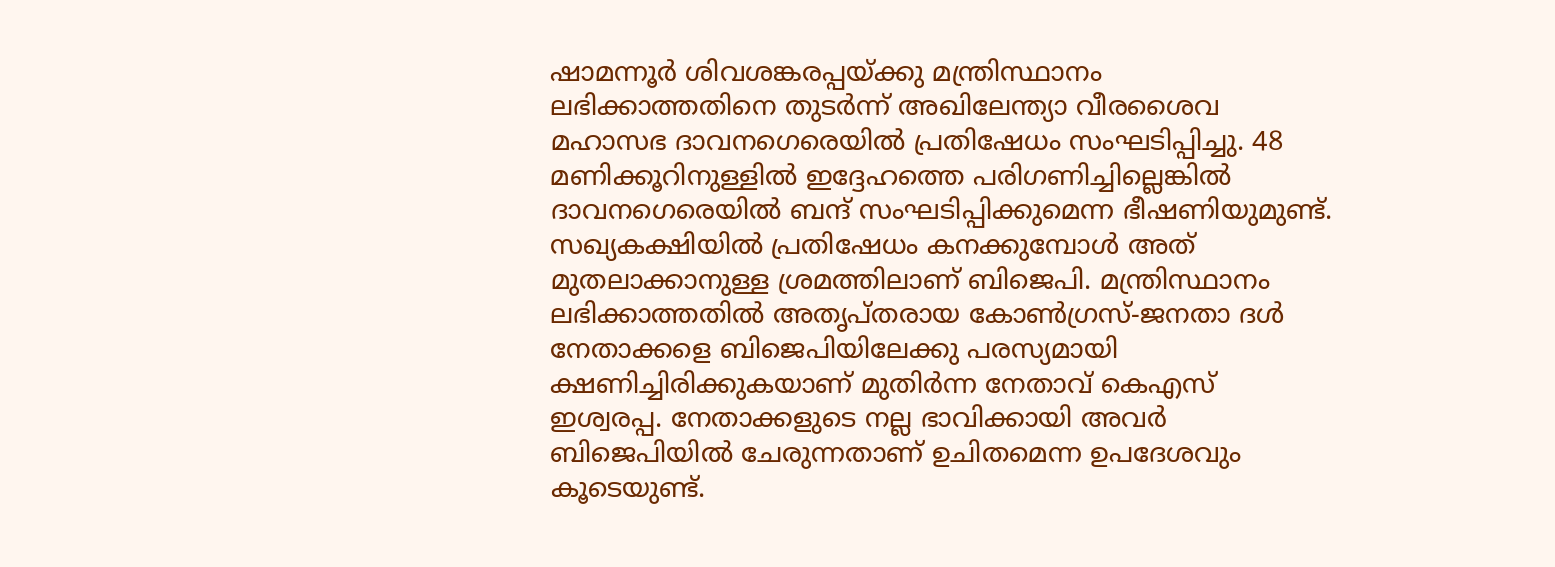ഷാമന്നൂര്‍ ശിവശങ്കരപ്പയ്ക്കു മന്ത്രിസ്ഥാനം ലഭിക്കാത്തതിനെ തുടര്‍ന്ന് അഖിലേന്ത്യാ വീരശൈവ മഹാസഭ ദാവനഗെരെയില്‍ പ്രതിഷേധം സംഘടിപ്പിച്ചു. 48 മണിക്കൂറിനുള്ളില്‍ ഇദ്ദേഹത്തെ പരിഗണിച്ചില്ലെങ്കില്‍ ദാവനഗെരെയില്‍ ബന്ദ് സംഘടിപ്പിക്കുമെന്ന ഭീഷണിയുമുണ്ട്. സഖ്യകക്ഷിയില്‍ പ്രതിഷേധം കനക്കുമ്പോള്‍ അത് മുതലാക്കാനുള്ള ശ്രമത്തിലാണ് ബിജെപി. മന്ത്രിസ്ഥാനം ലഭിക്കാത്തതില്‍ അതൃപ്തരായ കോണ്‍ഗ്രസ്-ജനതാ ദള്‍ നേതാക്കളെ ബിജെപിയിലേക്കു പരസ്യമായി ക്ഷണിച്ചിരിക്കുകയാണ് മുതിര്‍ന്ന നേതാവ് കെഎസ് ഇശ്വരപ്പ. നേതാക്കളുടെ നല്ല ഭാവിക്കായി അവര്‍ ബിജെപിയില്‍ ചേരുന്നതാണ് ഉചിതമെന്ന ഉപദേശവും കൂടെയുണ്ട്.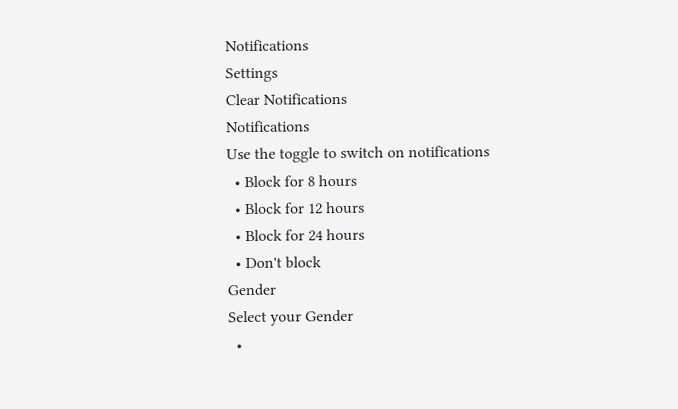Notifications
Settings
Clear Notifications
Notifications
Use the toggle to switch on notifications
  • Block for 8 hours
  • Block for 12 hours
  • Block for 24 hours
  • Don't block
Gender
Select your Gender
  •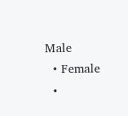Male
  • Female
  •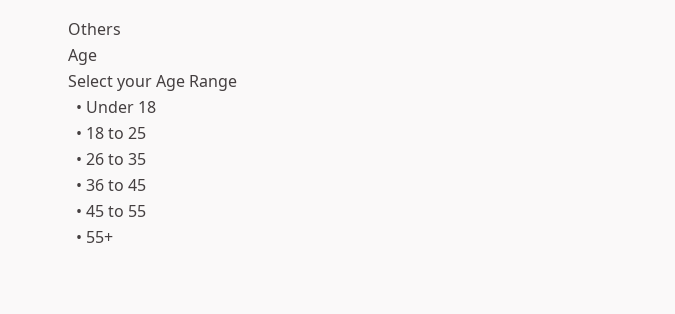Others
Age
Select your Age Range
  • Under 18
  • 18 to 25
  • 26 to 35
  • 36 to 45
  • 45 to 55
  • 55+